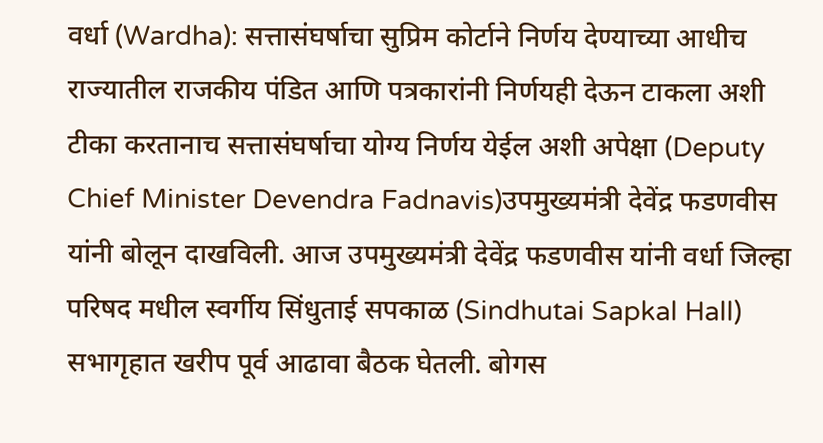वर्धा (Wardha): सत्तासंघर्षाचा सुप्रिम कोर्टाने निर्णय देण्याच्या आधीच राज्यातील राजकीय पंडित आणि पत्रकारांनी निर्णयही देऊन टाकला अशी टीका करतानाच सत्तासंघर्षाचा योग्य निर्णय येईल अशी अपेक्षा (Deputy Chief Minister Devendra Fadnavis)उपमुख्यमंत्री देवेंद्र फडणवीस यांनी बोलून दाखविली. आज उपमुख्यमंत्री देवेंद्र फडणवीस यांनी वर्धा जिल्हा परिषद मधील स्वर्गीय सिंधुताई सपकाळ (Sindhutai Sapkal Hall) सभागृहात खरीप पूर्व आढावा बैठक घेतली. बोगस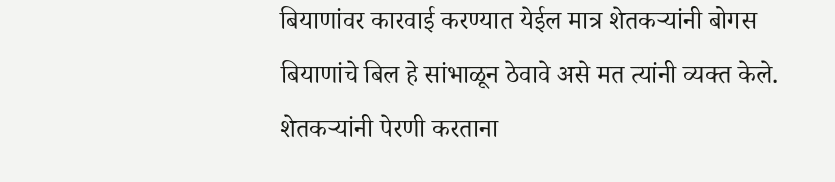बियाणांवर कारवाई करण्यात येईल मात्र शेतकऱ्यांनी बोगस बियाणांचे बिल हे सांभाळून ठेवावे असे मत त्यांनी व्यक्त केले.
शेतकऱ्यांनी पेरणी करताना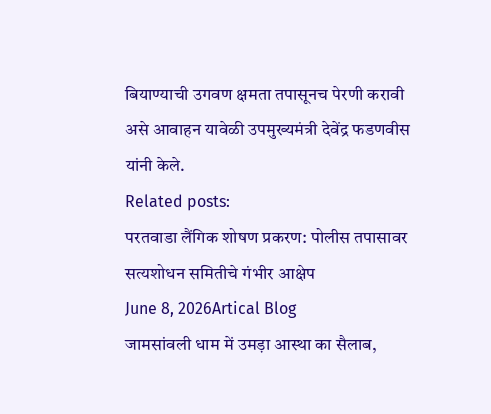बियाण्याची उगवण क्षमता तपासूनच पेरणी करावी असे आवाहन यावेळी उपमुख्यमंत्री देवेंद्र फडणवीस यांनी केले.
Related posts:
परतवाडा लैंगिक शोषण प्रकरण: पोलीस तपासावर सत्यशोधन समितीचे गंभीर आक्षेप
June 8, 2026Artical Blog
जामसांवली धाम में उमड़ा आस्था का सैलाब,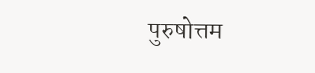पुरुषोत्तम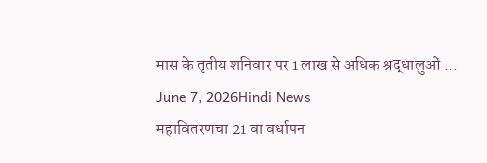मास के तृतीय शनिवार पर 1 लाख से अधिक श्रद्धालुओं ...
June 7, 2026Hindi News
महावितरणचा 21 वा वर्धापन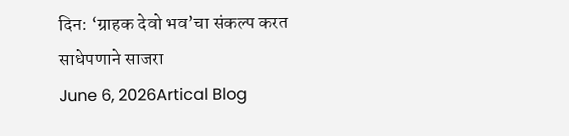दिन: ‘ग्राहक देवो भव’चा संकल्प करत साधेपणाने साजरा
June 6, 2026Artical Blog